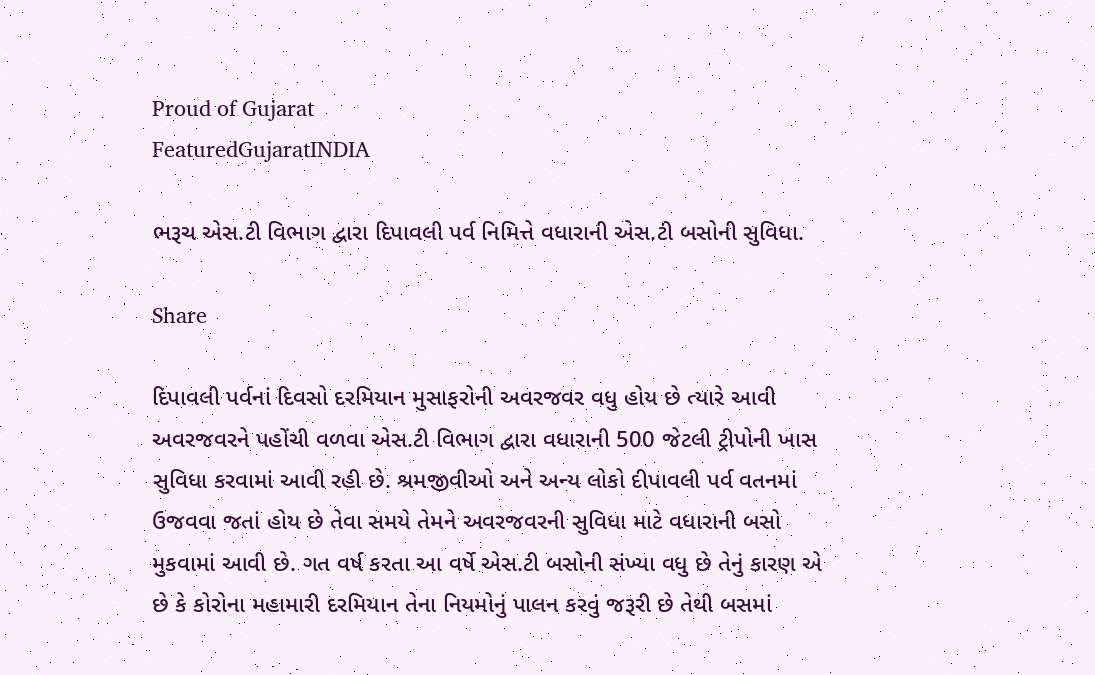Proud of Gujarat
FeaturedGujaratINDIA

ભરૂચ એસ.ટી વિભાગ દ્વારા દિપાવલી પર્વ નિમિત્તે વધારાની એસ.ટી બસોની સુવિધા.

Share

દિપાવલી પર્વનાં દિવસો દરમિયાન મુસાફરોની અવરજવર વધુ હોય છે ત્યારે આવી અવરજવરને પહોંચી વળવા એસ.ટી વિભાગ દ્વારા વધારાની 500 જેટલી ટ્રીપોની ખાસ સુવિધા કરવામાં આવી રહી છે. શ્રમજીવીઓ અને અન્ય લોકો દીપાવલી પર્વ વતનમાં ઉજવવા જતાં હોય છે તેવા સમયે તેમને અવરજવરની સુવિધા માટે વધારાની બસો મુકવામાં આવી છે. ગત વર્ષ કરતા આ વર્ષે એસ.ટી બસોની સંખ્યા વધુ છે તેનું કારણ એ છે કે કોરોના મહામારી દરમિયાન તેના નિયમોનું પાલન કરવું જરૂરી છે તેથી બસમાં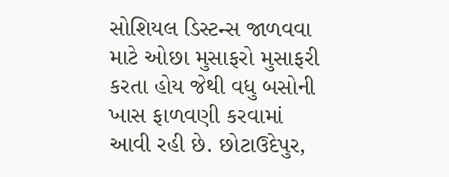સોશિયલ ડિસ્ટન્સ જાળવવા માટે ઓછા મુસાફરો મુસાફરી કરતા હોય જેથી વધુ બસોની ખાસ ફાળવણી કરવામાં આવી રહી છે. છોટાઉદેપુર,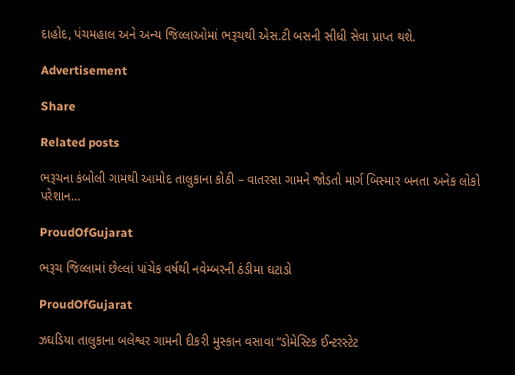દાહોદ, પંચમહાલ અને અન્ય જિલ્લાઓમાં ભરૂચથી એસ.ટી બસની સીધી સેવા પ્રાપ્ત થશે.

Advertisement

Share

Related posts

ભરૂચના કંબોલી ગામથી આમોદ તાલુકાના કોઠી – વાતરસા ગામને જોડતો માર્ગ બિસ્માર બનતા અનેક લોકો પરેશાન…

ProudOfGujarat

ભરૂચ જિલ્લામાં છેલ્લાં પાંચેક વર્ષથી નવેમ્બરની ઠંડીમા ઘટાડો

ProudOfGujarat

ઝઘડિયા તાલુકાના બલેશ્વર ગામની દીકરી મુસ્કાન વસાવા “ડોમેસ્ટિક ઈન્ટરસ્ટેટ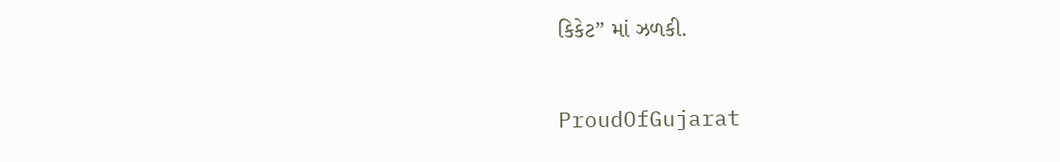કિકેટ” માં ઝળકી.

ProudOfGujarat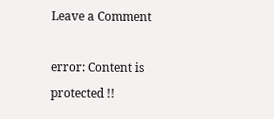Leave a Comment

error: Content is protected !!